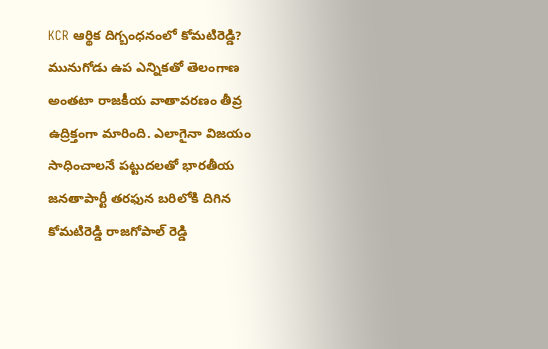KCR ఆర్థిక దిగ్బంధనంలో కోమటిరెడ్డి?
మునుగోడు ఉప ఎన్నికతో తెలంగాణ అంతటా రాజకీయ వాతావరణం తీవ్ర ఉద్రిక్తంగా మారింది. ఎలాగైనా విజయం సాధించాలనే పట్టుదలతో భారతీయ జనతాపార్టీ తరఫున బరిలోకి దిగిన కోమటిరెడ్డి రాజగోపాల్ రెడ్డి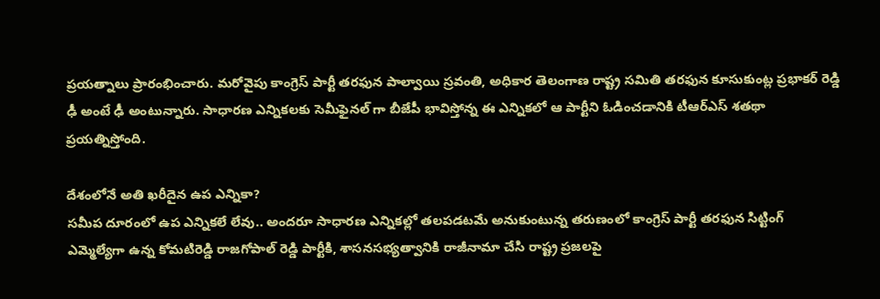ప్రయత్నాలు ప్రారంభించారు. మరోవైపు కాంగ్రెస్ పార్టీ తరఫున పాల్వాయి స్రవంతి, అధికార తెలంగాణ రాష్ట్ర సమితి తరఫున కూసుకుంట్ల ప్రభాకర్ రెడ్డి ఢీ అంటే ఢీ అంటున్నారు. సాధారణ ఎన్నికలకు సెమీఫైనల్ గా బీజేపీ భావిస్తోన్న ఈ ఎన్నికలో ఆ పార్టీని ఓడించడానికి టీఆర్ఎస్ శతథా ప్రయత్నిస్తోంది.

దేశంలోనే అతి ఖరీదైన ఉప ఎన్నికా?
సమీప దూరంలో ఉప ఎన్నికలే లేవు.. అందరూ సాధారణ ఎన్నికల్లో తలపడటమే అనుకుంటున్న తరుణంలో కాంగ్రెస్ పార్టీ తరఫున సిట్టింగ్ ఎమ్మెల్యేగా ఉన్న కోమటిరెడ్డి రాజగోపాల్ రెడ్డి పార్టీకి, శాసనసభ్యత్వానికి రాజీనామా చేసి రాష్ట్ర ప్రజలపై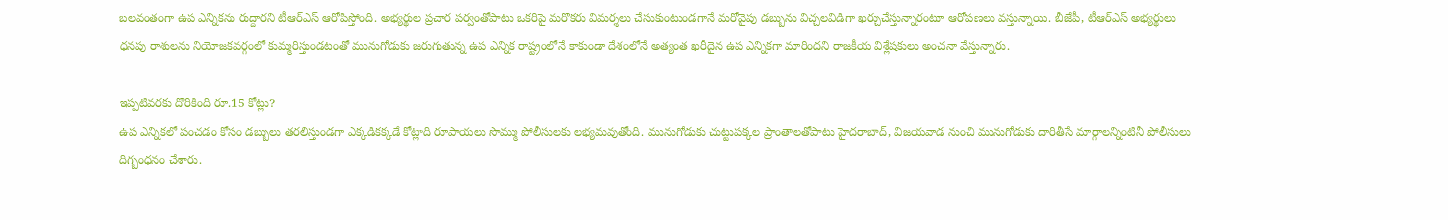బలవంతంగా ఉప ఎన్నికను రుద్దారని టీఆర్ఎస్ ఆరోపిస్తోంది. అభ్యర్థుల ప్రచార పర్వంతోపాటు ఒకరిపై మరొకరు విమర్శలు చేసుకుంటుండగానే మరోవైపు డబ్బును విచ్చలవిడిగా ఖర్చుచేస్తున్నారంటూ ఆరోపణలు వస్తున్నాయి. బీజేపీ, టీఆర్ఎస్ అభ్యర్థులు ధనపు రాశులను నియోజకవర్గంలో కుమ్మరిస్తుండటంతో మునుగోడుకు జరుగుతున్న ఉప ఎన్నిక రాష్ట్రంలోనే కాకుండా దేశంలోనే అత్యంత ఖరీదైన ఉప ఎన్నికగా మారిందని రాజకీయ విశ్లేషకులు అంచనా వేస్తున్నారు.

ఇప్పటివరకు దొరికింది రూ.15 కోట్లు?
ఉప ఎన్నికలో పంచడం కోసం డబ్బులు తరలిస్తుండగా ఎక్కడికక్కడే కోట్లాది రూపాయలు సొమ్ము పోలీసులకు లభ్యమవుతోంది. మునుగోడుకు చుట్టుపక్కల ప్రాంతాలతోపాటు హైదరాబాద్, విజయవాడ నుంచి మునుగోడుకు దారితీసే మార్గాలన్నింటినీ పోలీసులు దిగ్బంధనం చేశారు.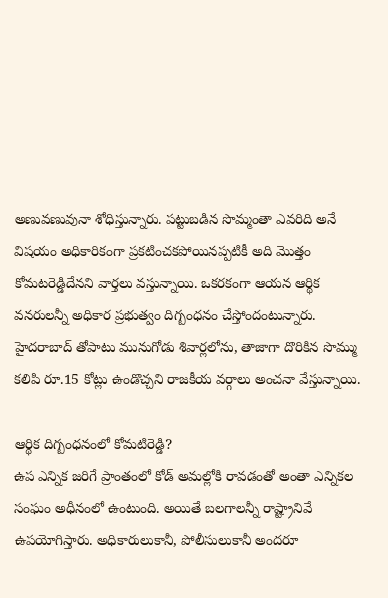అణువణువునా శోధిస్తున్నారు. పట్టుబడిన సొమ్మంతా ఎవరిది అనే విషయం అధికారికంగా ప్రకటించకపోయినప్పటికీ అది మొత్తం కోమటరెడ్డిదేనని వార్తలు వస్తున్నాయి. ఒకరకంగా ఆయన ఆర్థిక వనరులన్నీ అధికార ప్రభుత్వం దిగ్బంధనం చేస్తోందంటున్నారు. హైదరాబాద్ తోపాటు మునుగోడు శివార్లలోను, తాజాగా దొరికిన సొమ్ము కలిపి రూ.15 కోట్లు ఉండొచ్చని రాజకీయ వర్గాలు అంచనా వేస్తున్నాయి.

ఆర్థిక దిగ్బంధనంలో కోమటిరెడ్డి?
ఉప ఎన్నిక జరిగే ప్రాంతంలో కోడ్ అమల్లోకి రావడంతో అంతా ఎన్నికల సంఘం అధీనంలో ఉంటుంది. అయితే బలగాలన్నీ రాష్ట్రానివే ఉపయోగిస్తారు. అధికారులుకానీ, పోలీసులుకానీ అందరూ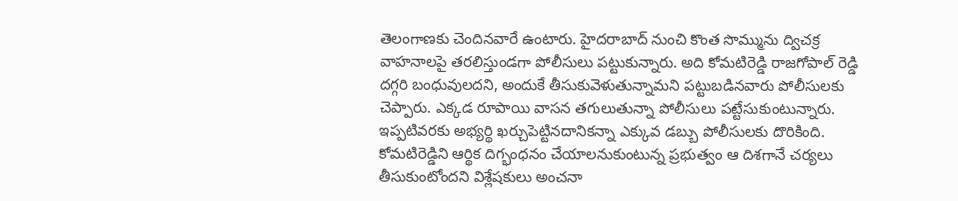తెలంగాణకు చెందినవారే ఉంటారు. హైదరాబాద్ నుంచి కొంత సొమ్మును ద్విచక్ర వాహనాలపై తరలిస్తుండగా పోలీసులు పట్టుకున్నారు. అది కోమటిరెడ్డి రాజగోపాల్ రెడ్డి దగ్గరి బంధువులదని, అందుకే తీసుకువెళుతున్నామని పట్టుబడినవారు పోలీసులకు చెప్పారు. ఎక్కడ రూపాయి వాసన తగులుతున్నా పోలీసులు పట్టేసుకుంటున్నారు. ఇప్పటివరకు అభ్యర్థి ఖర్చుపెట్టినదానికన్నా ఎక్కువ డబ్బు పోలీసులకు దొరికింది. కోమటిరెడ్డిని ఆర్థిక దిగ్భంధనం చేయాలనుకుంటున్న ప్రభుత్వం ఆ దిశగానే చర్యలు తీసుకుంటోందని విశ్లేషకులు అంచనా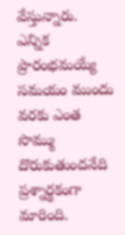వేస్తున్నారు. ఎన్నిక ప్రారంభమయ్యే సమయం ముందు వరకు ఎంత సొమ్ము దొరుకుతుందనేది ప్రశ్నార్థకంగా మారింది.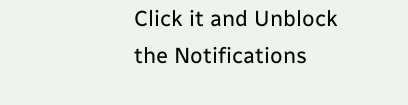Click it and Unblock the Notifications